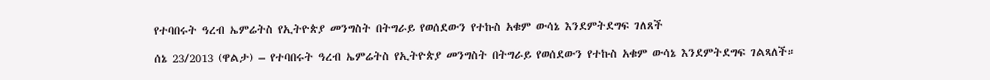የተባበሩት ዓረብ ኤምሬትስ የኢትዮጵያ መንግስት በትግራይ የወሰደውን የተኩስ አቁም ውሳኔ እንደምትደግፍ ገለጸች

ሰኔ 23/2013 (ዋልታ) – የተባበሩት ዓረብ ኤምሬትስ የኢትዮጵያ መንግስት በትግራይ የወሰደውን የተኩስ አቁም ውሳኔ እንደምትደግፍ ገልጻለች።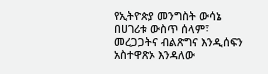የኢትዮጵያ መንግስት ውሳኔ በሀገሪቱ ውስጥ ሰላም፣ መረጋጋትና ብልጽግና እንዲሰፍን አስተዋጽኦ እንዳለው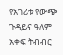የአገሪቱ የውጭ ጉዳይና ዓለም አቀፍ ትብብር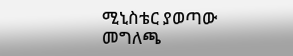ሚኒስቴር ያወጣው መግለጫ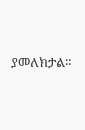ያመለክታል።